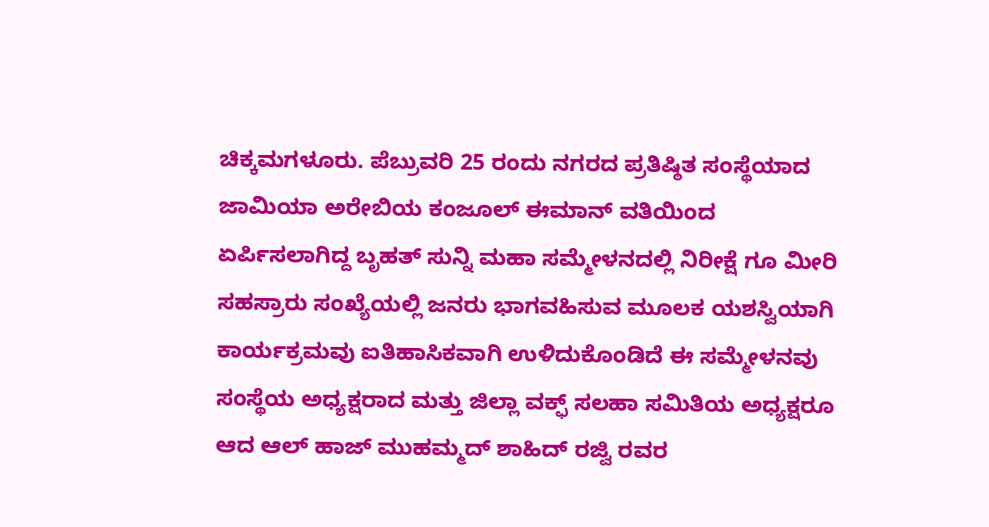ಚಿಕ್ಕಮಗಳೂರು. ಪೆಬ್ರುವರಿ 25 ರಂದು ನಗರದ ಪ್ರತಿಷ್ಠಿತ ಸಂಸ್ಥೆಯಾದ ಜಾಮಿಯಾ ಅರೇಬಿಯ ಕಂಜೂಲ್ ಈಮಾನ್ ವತಿಯಿಂದ ಏರ್ಪಿಸಲಾಗಿದ್ದ ಬೃಹತ್ ಸುನ್ನಿ ಮಹಾ ಸಮ್ಮೇಳನದಲ್ಲಿ ನಿರೀಕ್ಷೆ ಗೂ ಮೀರಿ ಸಹಸ್ರಾರು ಸಂಖ್ಯೆಯಲ್ಲಿ ಜನರು ಭಾಗವಹಿಸುವ ಮೂಲಕ ಯಶಸ್ವಿಯಾಗಿ ಕಾರ್ಯಕ್ರಮವು ಐತಿಹಾಸಿಕವಾಗಿ ಉಳಿದುಕೊಂಡಿದೆ ಈ ಸಮ್ಮೇಳನವು ಸಂಸ್ಥೆಯ ಅಧ್ಯಕ್ಷರಾದ ಮತ್ತು ಜಿಲ್ಲಾ ವಕ್ಫ್ ಸಲಹಾ ಸಮಿತಿಯ ಅಧ್ಯಕ್ಷರೂ ಆದ ಆಲ್ ಹಾಜ್ ಮುಹಮ್ಮದ್ ಶಾಹಿದ್ ರಜ್ವಿ ರವರ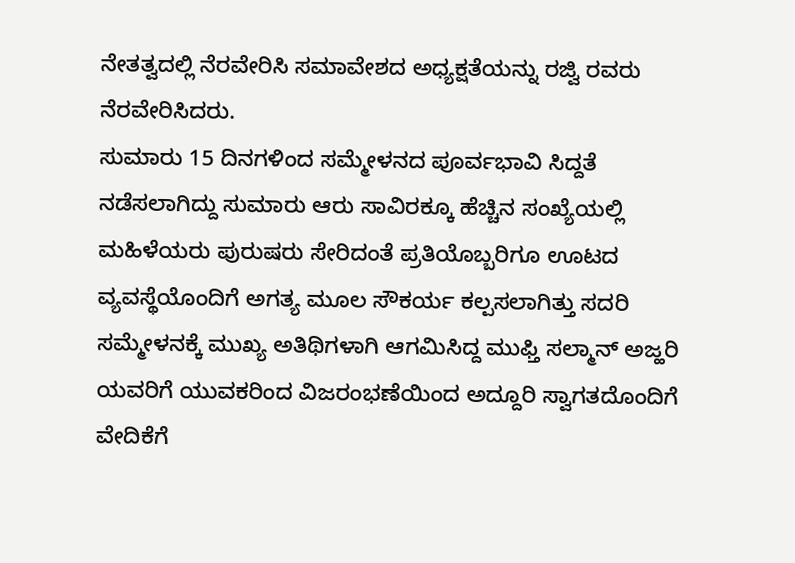ನೇತತ್ವದಲ್ಲಿ ನೆರವೇರಿಸಿ ಸಮಾವೇಶದ ಅಧ್ಯಕ್ಷತೆಯನ್ನು ರಜ್ವಿ ರವರು ನೆರವೇರಿಸಿದರು.
ಸುಮಾರು 15 ದಿನಗಳಿಂದ ಸಮ್ಮೇಳನದ ಪೂರ್ವಭಾವಿ ಸಿದ್ದತೆ ನಡೆಸಲಾಗಿದ್ದು ಸುಮಾರು ಆರು ಸಾವಿರಕ್ಕೂ ಹೆಚ್ಚಿನ ಸಂಖ್ಯೆಯಲ್ಲಿ ಮಹಿಳೆಯರು ಪುರುಷರು ಸೇರಿದಂತೆ ಪ್ರತಿಯೊಬ್ಬರಿಗೂ ಊಟದ ವ್ಯವಸ್ಥೆಯೊಂದಿಗೆ ಅಗತ್ಯ ಮೂಲ ಸೌಕರ್ಯ ಕಲ್ಪಸಲಾಗಿತ್ತು ಸದರಿ ಸಮ್ಮೇಳನಕ್ಕೆ ಮುಖ್ಯ ಅತಿಥಿಗಳಾಗಿ ಆಗಮಿಸಿದ್ದ ಮುಫ್ತಿ ಸಲ್ಮಾನ್ ಅಜ್ಹರಿ ಯವರಿಗೆ ಯುವಕರಿಂದ ವಿಜರಂಭಣೆಯಿಂದ ಅದ್ದೂರಿ ಸ್ವಾಗತದೊಂದಿಗೆ ವೇದಿಕೆಗೆ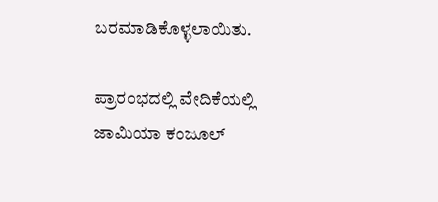ಬರಮಾಡಿಕೊಳ್ಳಲಾಯಿತು.

ಪ್ರಾರಂಭದಲ್ಲಿ ವೇದಿಕೆಯಲ್ಲಿ ಜಾಮಿಯಾ ಕಂಜೂಲ್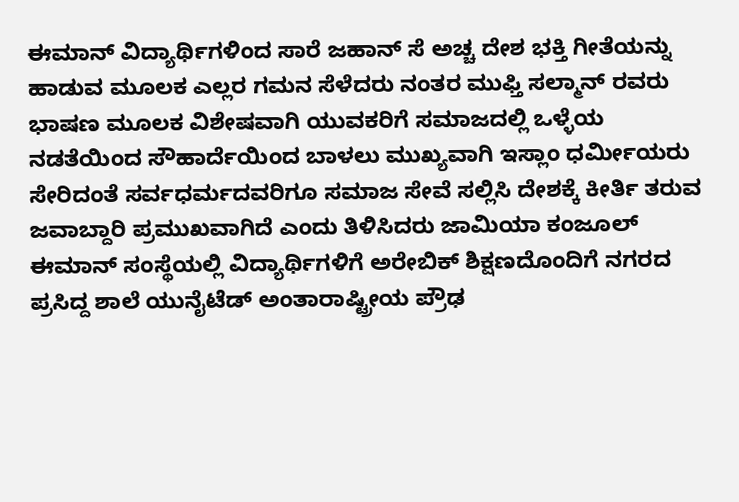ಈಮಾನ್ ವಿದ್ಯಾರ್ಥಿಗಳಿಂದ ಸಾರೆ ಜಹಾನ್ ಸೆ ಅಚ್ಚ ದೇಶ ಭಕ್ತಿ ಗೀತೆಯನ್ನು ಹಾಡುವ ಮೂಲಕ ಎಲ್ಲರ ಗಮನ ಸೆಳೆದರು ನಂತರ ಮುಫ್ತಿ ಸಲ್ಮಾನ್ ರವರು ಭಾಷಣ ಮೂಲಕ ವಿಶೇಷವಾಗಿ ಯುವಕರಿಗೆ ಸಮಾಜದಲ್ಲಿ ಒಳ್ಳೆಯ ನಡತೆಯಿಂದ ಸೌಹಾರ್ದೆಯಿಂದ ಬಾಳಲು ಮುಖ್ಯವಾಗಿ ಇಸ್ಲಾಂ ಧರ್ಮೀಯರು ಸೇರಿದಂತೆ ಸರ್ವಧರ್ಮದವರಿಗೂ ಸಮಾಜ ಸೇವೆ ಸಲ್ಲಿಸಿ ದೇಶಕ್ಕೆ ಕೀರ್ತಿ ತರುವ ಜವಾಬ್ದಾರಿ ಪ್ರಮುಖವಾಗಿದೆ ಎಂದು ತಿಳಿಸಿದರು ಜಾಮಿಯಾ ಕಂಜೂಲ್ ಈಮಾನ್ ಸಂಸ್ಥೆಯಲ್ಲಿ ವಿದ್ಯಾರ್ಥಿಗಳಿಗೆ ಅರೇಬಿಕ್ ಶಿಕ್ಷಣದೊಂದಿಗೆ ನಗರದ ಪ್ರಸಿದ್ದ ಶಾಲೆ ಯುನೈಟೆಡ್ ಅಂತಾರಾಷ್ಟ್ರೀಯ ಪ್ರೌಢ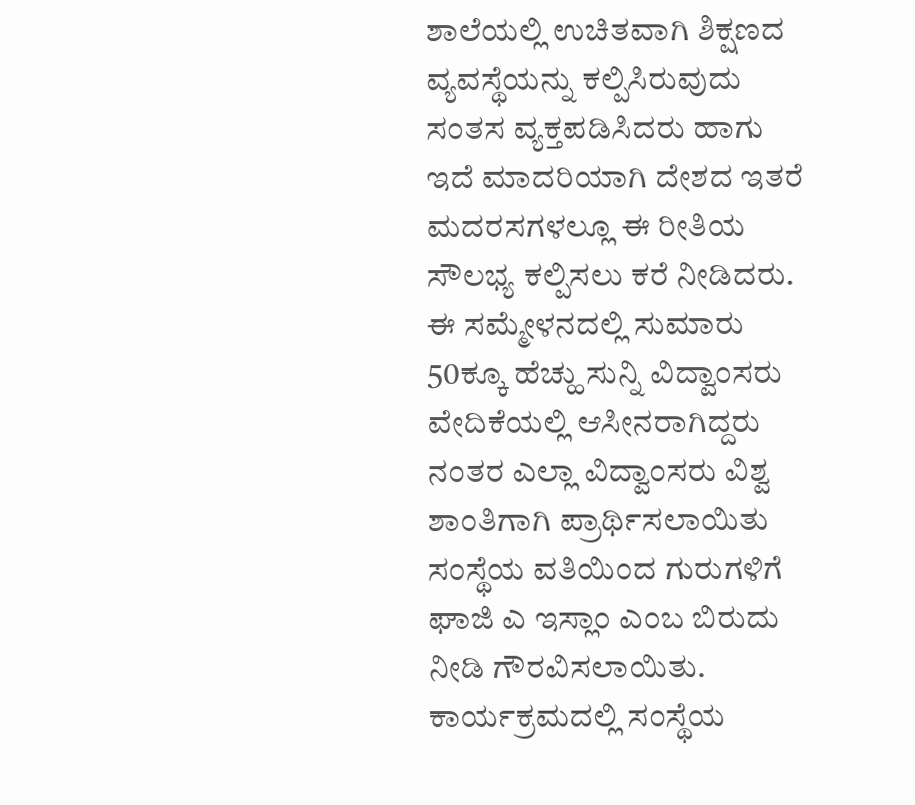ಶಾಲೆಯಲ್ಲಿ ಉಚಿತವಾಗಿ ಶಿಕ್ಷಣದ ವ್ಯವಸ್ಥೆಯನ್ನು ಕಲ್ಪಿಸಿರುವುದು ಸಂತಸ ವ್ಯಕ್ತಪಡಿಸಿದರು ಹಾಗು ಇದೆ ಮಾದರಿಯಾಗಿ ದೇಶದ ಇತರೆ ಮದರಸಗಳಲ್ಲೂ ಈ ರೀತಿಯ ಸೌಲಭ್ಯ ಕಲ್ಪಿಸಲು ಕರೆ ನೀಡಿದರು.
ಈ ಸಮ್ಮೇಳನದಲ್ಲಿ ಸುಮಾರು 50ಕ್ಕೂ ಹೆಚ್ಹು ಸುನ್ನಿ ವಿದ್ವಾಂಸರು ವೇದಿಕೆಯಲ್ಲಿ ಆಸೀನರಾಗಿದ್ದರು ನಂತರ ಎಲ್ಲಾ ವಿದ್ವಾಂಸರು ವಿಶ್ವ ಶಾಂತಿಗಾಗಿ ಪ್ರಾರ್ಥಿಸಲಾಯಿತು ಸಂಸ್ಥೆಯ ವತಿಯಿಂದ ಗುರುಗಳಿಗೆ ಘಾಜಿ ಎ ಇಸ್ಲಾಂ ಎಂಬ ಬಿರುದು ನೀಡಿ ಗೌರವಿಸಲಾಯಿತು.
ಕಾರ್ಯಕ್ರಮದಲ್ಲಿ ಸಂಸ್ಥೆಯ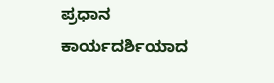ಪ್ರಧಾನ ಕಾರ್ಯದರ್ಶಿಯಾದ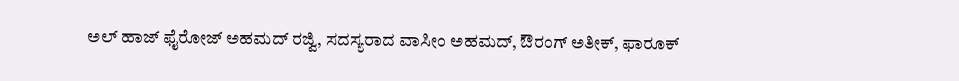ಅಲ್ ಹಾಜ್ ಫೈರೋಜ್ ಅಹಮದ್ ರಜ್ವಿ, ಸದಸ್ಯರಾದ ವಾಸೀಂ ಅಹಮದ್, ಔರಂಗ್ ಅತೀಕ್, ಫಾರೂಕ್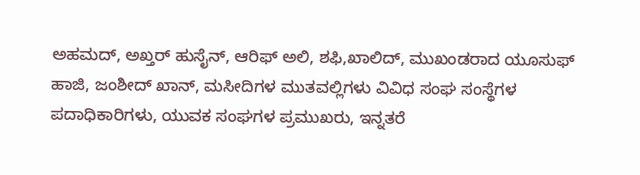ಅಹಮದ್, ಅಖ್ತರ್ ಹುಸೈನ್, ಆರಿಫ್ ಅಲಿ, ಶಫಿ,ಖಾಲಿದ್, ಮುಖಂಡರಾದ ಯೂಸುಫ್ ಹಾಜಿ, ಜಂಶೀದ್ ಖಾನ್, ಮಸೀದಿಗಳ ಮುತವಲ್ಲಿಗಳು ವಿವಿಧ ಸಂಘ ಸಂಸ್ಥೆಗಳ ಪದಾಧಿಕಾರಿಗಳು, ಯುವಕ ಸಂಘಗಳ ಪ್ರಮುಖರು, ಇನ್ನತರೆ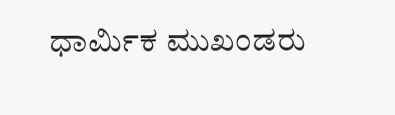ಧಾರ್ಮಿಕ ಮುಖಂಡರು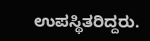ಉಪಸ್ಥಿತರಿದ್ದರು.